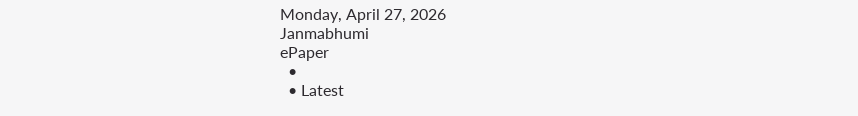Monday, April 27, 2026
Janmabhumi
ePaper
  •
  • Latest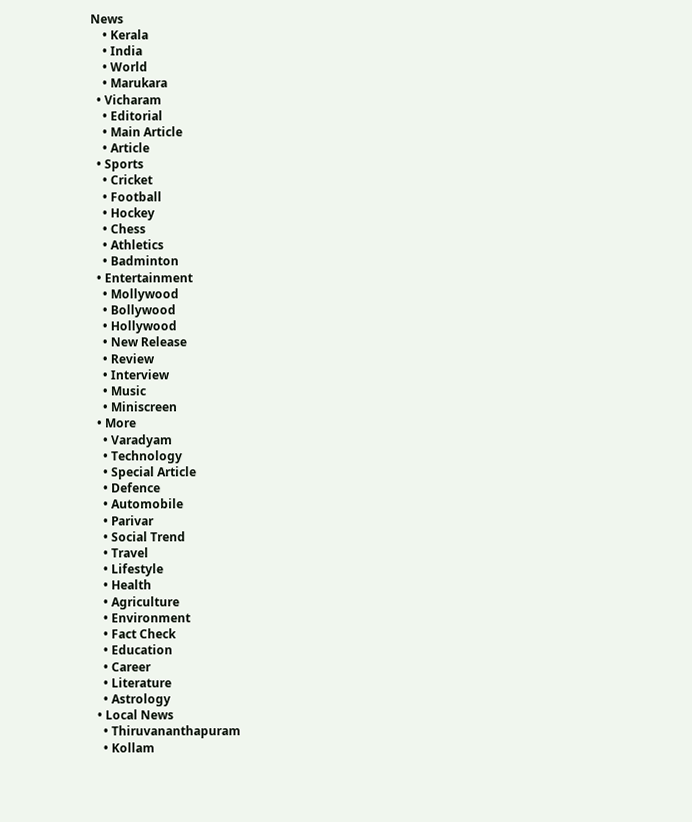News
    • Kerala
    • India
    • World
    • Marukara
  • Vicharam
    • Editorial
    • Main Article
    • Article
  • Sports
    • Cricket
    • Football
    • Hockey
    • Chess
    • Athletics
    • Badminton
  • Entertainment
    • Mollywood
    • Bollywood
    • Hollywood
    • New Release
    • Review
    • Interview
    • Music
    • Miniscreen
  • More
    • Varadyam
    • Technology
    • Special Article
    • Defence
    • Automobile
    • Parivar
    • Social Trend
    • Travel
    • Lifestyle
    • Health
    • Agriculture
    • Environment
    • Fact Check
    • Education
    • Career
    • Literature
    • Astrology
  • Local News
    • Thiruvananthapuram
    • Kollam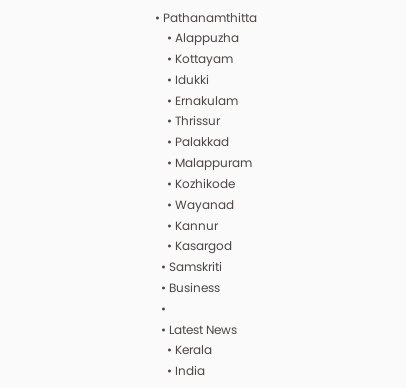• Pathanamthitta
    • Alappuzha
    • Kottayam
    • Idukki
    • Ernakulam
    • Thrissur
    • Palakkad
    • Malappuram
    • Kozhikode
    • Wayanad
    • Kannur
    • Kasargod
  • Samskriti
  • Business
  •
  • Latest News
    • Kerala
    • India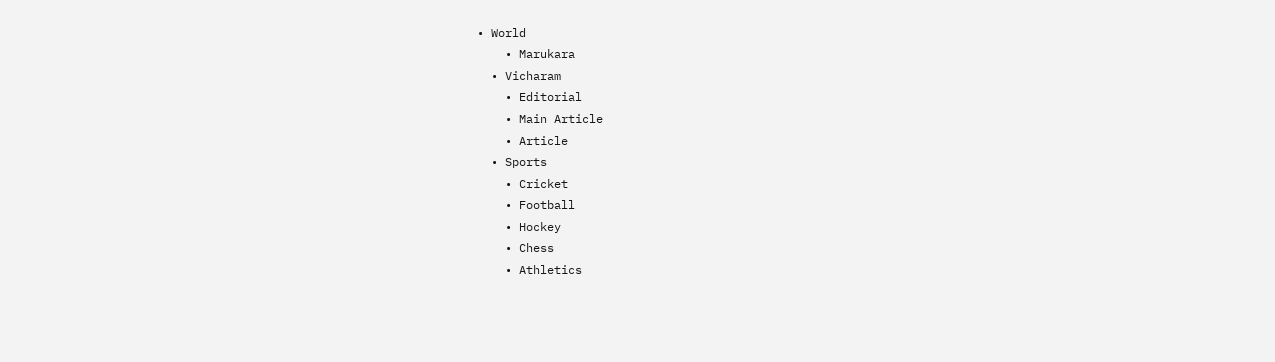• World
    • Marukara
  • Vicharam
    • Editorial
    • Main Article
    • Article
  • Sports
    • Cricket
    • Football
    • Hockey
    • Chess
    • Athletics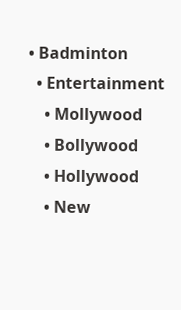• Badminton
  • Entertainment
    • Mollywood
    • Bollywood
    • Hollywood
    • New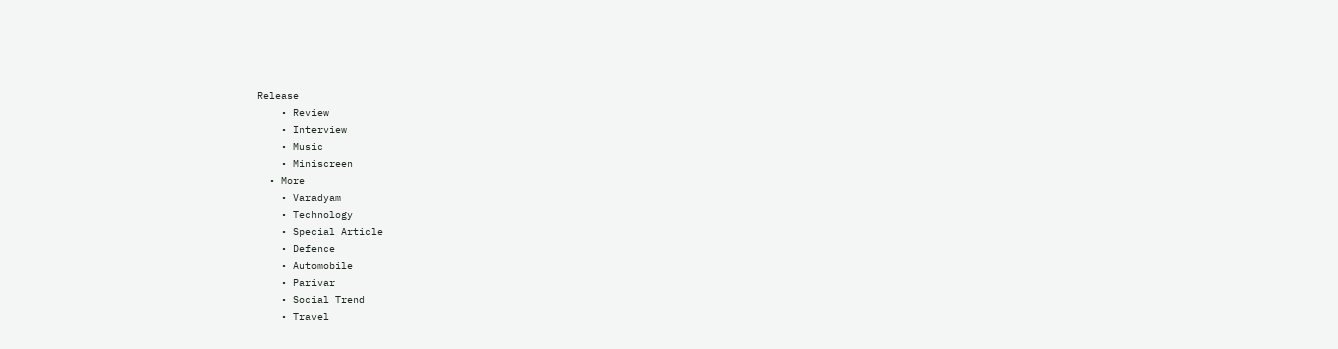Release
    • Review
    • Interview
    • Music
    • Miniscreen
  • More
    • Varadyam
    • Technology
    • Special Article
    • Defence
    • Automobile
    • Parivar
    • Social Trend
    • Travel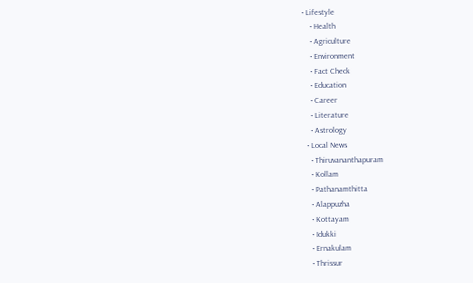• Lifestyle
    • Health
    • Agriculture
    • Environment
    • Fact Check
    • Education
    • Career
    • Literature
    • Astrology
  • Local News
    • Thiruvananthapuram
    • Kollam
    • Pathanamthitta
    • Alappuzha
    • Kottayam
    • Idukki
    • Ernakulam
    • Thrissur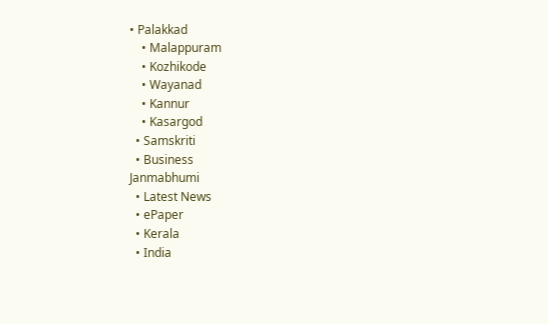• Palakkad
    • Malappuram
    • Kozhikode
    • Wayanad
    • Kannur
    • Kasargod
  • Samskriti
  • Business
Janmabhumi
  • Latest News
  • ePaper
  • Kerala
  • India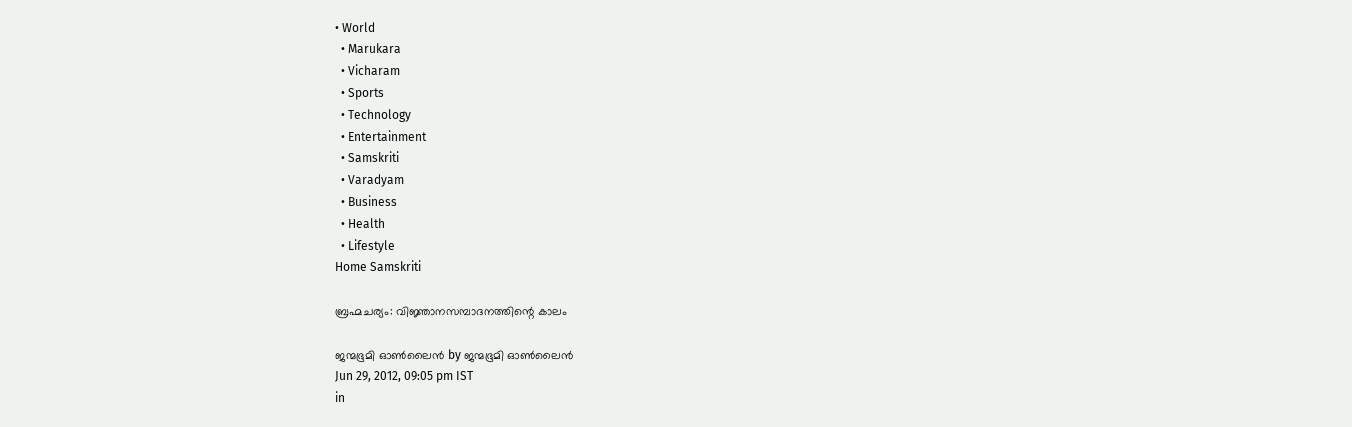• World
  • Marukara
  • Vicharam
  • Sports
  • Technology
  • Entertainment
  • Samskriti
  • Varadyam
  • Business
  • Health
  • Lifestyle
Home Samskriti

ബ്രഹ്മചര്യം: വിജ്ഞാനസമ്പാദനത്തിന്റെ കാലം

ജന്മഭൂമി ഓണ്‍ലൈന്‍ by ജന്മഭൂമി ഓണ്‍ലൈന്‍
Jun 29, 2012, 09:05 pm IST
in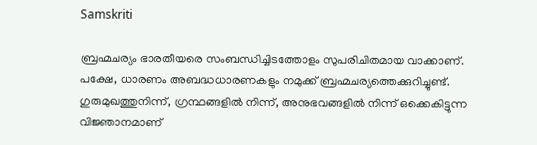Samskriti

ബ്രഹ്മചര്യം ഭാരതീയരെ സംബന്ധിച്ചിടത്തോളം സുപരിചിതമായ വാക്കാണ്‌. പക്ഷേ, ധാരണം അബദ്ധധാരണകളും നമുക്ക്‌ ബ്രഹ്മചര്യത്തെക്കുറിച്ചുണ്ട്‌. ഗുരുമുഖത്തുനിന്ന്‌, ഗ്രന്ഥങ്ങളില്‍ നിന്ന്‌, അനുഭവങ്ങളില്‍ നിന്ന്‌ ഒക്കെകിട്ടുന്ന വിജ്ഞാനമാണ്‌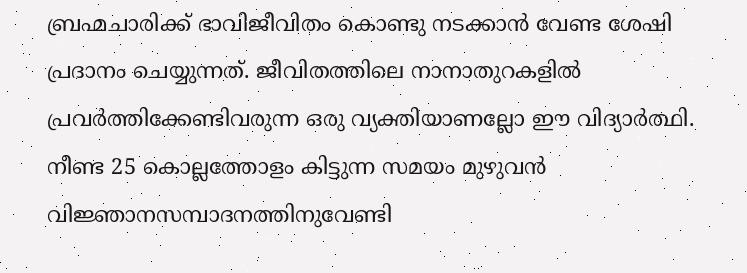ബ്രഹ്മചാരിക്ക്‌ ഭാവിജീവിതം കൊണ്ടു നടക്കാന്‍ വേണ്ട ശേഷി പ്രദാനം ചെയ്യുന്നത്‌. ജീവിതത്തിലെ നാനാതുറകളില്‍ പ്രവര്‍ത്തിക്കേണ്ടിവരുന്ന ഒരു വ്യക്തിയാണല്ലോ ഈ വിദ്യാര്‍ത്ഥി. നീണ്ട 25 കൊല്ലത്തോളം കിട്ടുന്ന സമയം മുഴുവന്‍ വിജ്ഞാനസമ്പാദനത്തിനുവേണ്ടി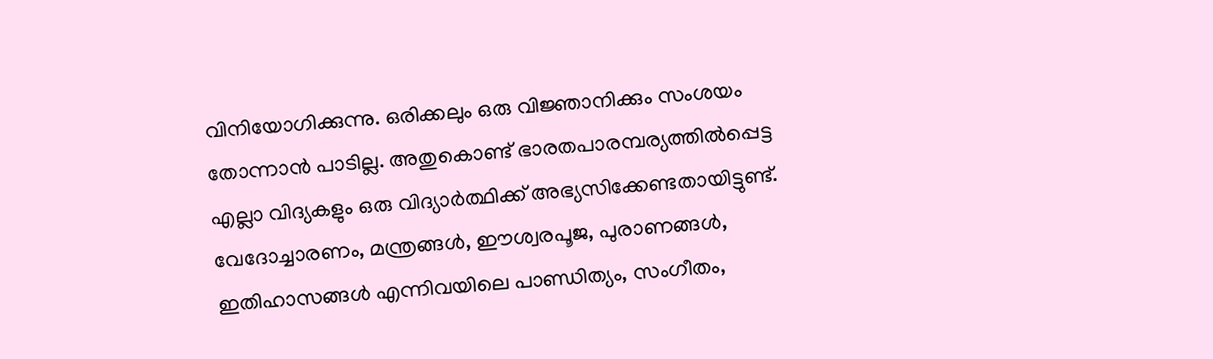വിനിയോഗിക്കുന്നു. ഒരിക്കലും ഒരു വിജ്ഞാനിക്കും സംശയം തോന്നാന്‍ പാടില്ല. അതുകൊണ്ട്‌ ഭാരതപാരമ്പര്യത്തില്‍പ്പെട്ട എല്ലാ വിദ്യകളും ഒരു വിദ്യാര്‍ത്ഥിക്ക്‌ അഭ്യസിക്കേണ്ടതായിട്ടുണ്ട്‌. വേദോച്ചാരണം, മന്ത്രങ്ങള്‍, ഈശ്വരപൂജ, പുരാണങ്ങള്‍, ഇതിഹാസങ്ങള്‍ എന്നിവയിലെ പാണ്ഡിത്യം, സംഗീതം,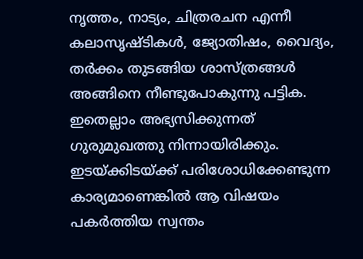നൃത്തം, നാട്യം, ചിത്രരചന എന്നീ കലാസൃഷ്ടികള്‍, ജ്യോതിഷം, വൈദ്യം, തര്‍ക്കം തുടങ്ങിയ ശാസ്ത്രങ്ങള്‍ അങ്ങിനെ നീണ്ടുപോകുന്നു പട്ടിക. ഇതെല്ലാം അഭ്യസിക്കുന്നത്‌ ഗുരുമുഖത്തു നിന്നായിരിക്കും. ഇടയ്‌ക്കിടയ്‌ക്ക്‌ പരിശോധിക്കേണ്ടുന്ന കാര്യമാണെങ്കില്‍ ആ വിഷയം പകര്‍ത്തിയ സ്വന്തം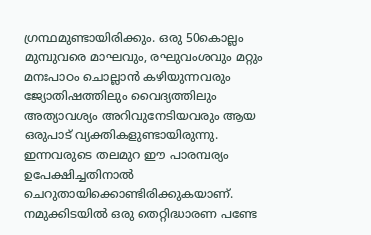ഗ്രന്ഥമുണ്ടായിരിക്കും. ഒരു 50കൊല്ലം മുമ്പുവരെ മാഘവും, രഘുവംശവും മറ്റും മനഃപാഠം ചൊല്ലാന്‍ കഴിയുന്നവരും ജ്യോതിഷത്തിലും വൈദ്യത്തിലും അത്യാവശ്യം അറിവുനേടിയവരും ആയ ഒരുപാട്‌ വ്യക്തികളുണ്ടായിരുന്നു. ഇന്നവരുടെ തലമുറ ഈ പാരമ്പര്യം ഉപേക്ഷിച്ചതിനാല്‍ ചെറുതായിക്കൊണ്ടിരിക്കുകയാണ്‌. നമുക്കിടയില്‍ ഒരു തെറ്റിദ്ധാരണ പണ്ടേ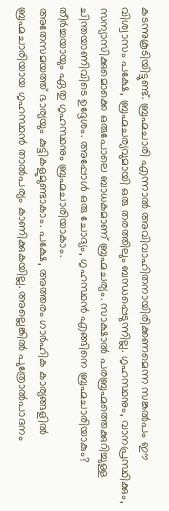കടന്നുകൂടിയിട്ടുണ്ട്‌. ബ്രഹ്മചാരി എന്നാല്‍ അവിവാഹിതനായിരിക്കണമെന്ന സങ്കല്‍പം ഈ വിശ്വാസം പക്ഷേ, ബ്രഹ്മചര്യവുമായി ഒരു തരത്തിലും ബന്ധപ്പെടുന്നില്ല. ഗൃഹസ്ഥനും, വാനപ്രസ്ഥിക്കും, സന്യാസിക്കുമൊക്കെ ഒരുപോലെ ബാധകമാണ്‌ ബ്രഹ്മചര്യം. സാക്ഷാല്‍ പരബ്രഹ്മത്തെക്കുറിച്ചുള്ള ചിന്തയാണിവിടെ ഉദ്ദേശം. അപ്പോള്‍ ഒരു ചോദ്യം, ഗൃഹസ്ഥന്‍ എങ്ങിനെ ബ്രഹ്മചാരിയാകും? തീര്‍ച്ചയായും ഏതു ഗൃഹസ്ഥനും ബ്രഹ്മചാരിയാകാം.
അതേസമയത്ത്‌ ഭാര്യയും കുട്ടികളുമുണ്ടാകാം. പക്ഷേ, അത്തരം ഗാര്‍ഹിക കാര്യങ്ങളില്‍ ബ്രഹ്മചാരിയായ ഗൃഹസ്ഥന്‍ താല്‍പര്യം കാണിക്കുകയില്ല. അല്ലെങ്കില്‍ പുത്രോല്‍പാദനം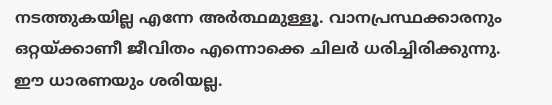നടത്തുകയില്ല എന്നേ അര്‍ത്ഥമുള്ളൂ. വാനപ്രസ്ഥക്കാരനും ഒറ്റയ്‌ക്കാണീ ജീവിതം എന്നൊക്കെ ചിലര്‍ ധരിച്ചിരിക്കുന്നു. ഈ ധാരണയും ശരിയല്ല.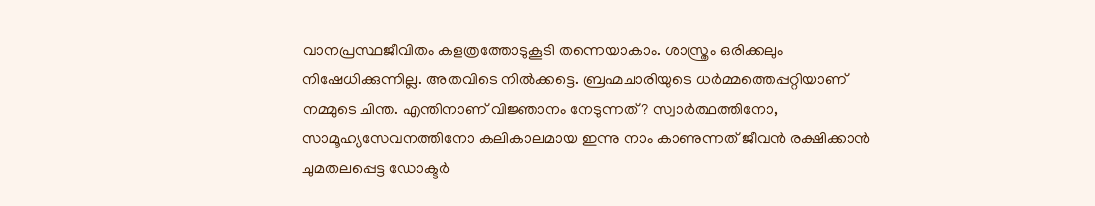വാനപ്രസ്ഥജീവിതം കളത്രത്തോടുകൂടി തന്നെയാകാം. ശാസ്ത്രം ഒരിക്കലും നിഷേധിക്കുന്നില്ല. അതവിടെ നില്‍ക്കട്ടെ. ബ്രഹ്മചാരിയുടെ ധര്‍മ്മത്തെപ്പറ്റിയാണ്‌ നമ്മുടെ ചിന്ത. എന്തിനാണ്‌ വിജ്ഞാനം നേടുന്നത്‌? സ്വാര്‍ത്ഥത്തിനോ, സാമൂഹ്യസേവനത്തിനോ കലികാലമായ ഇന്നു നാം കാണുന്നത്‌ ജീവന്‍ രക്ഷിക്കാന്‍ ചുമതലപ്പെട്ട ഡോക്ടര്‍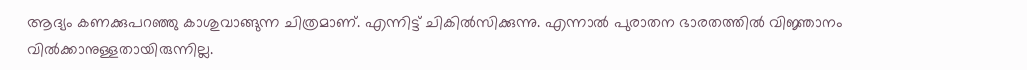ആദ്യം കണക്കുപറഞ്ഞു കാശുവാങ്ങുന്ന ചിത്രമാണ്‌. എന്നിട്ട്‌ ചികില്‍സിക്കുന്നു. എന്നാല്‍ പുരാതന ഭാരതത്തില്‍ വിജ്ഞാനം വില്‍ക്കാനുള്ളതായിരുന്നില്ല.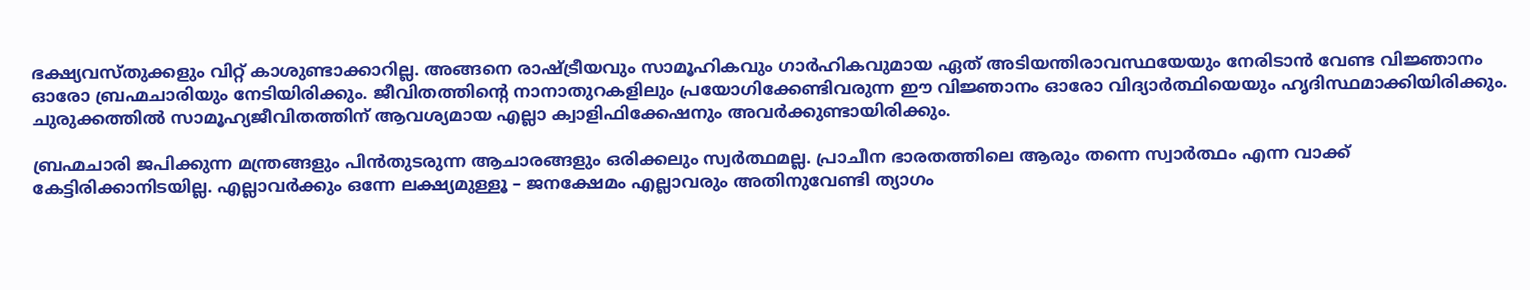ഭക്ഷ്യവസ്തുക്കളും വിറ്റ്‌ കാശുണ്ടാക്കാറില്ല. അങ്ങനെ രാഷ്‌ട്രീയവും സാമൂഹികവും ഗാര്‍ഹികവുമായ ഏത്‌ അടിയന്തിരാവസ്ഥയേയും നേരിടാന്‍ വേണ്ട വിജ്ഞാനം ഓരോ ബ്രഹ്മചാരിയും നേടിയിരിക്കും. ജീവിതത്തിന്റെ നാനാതുറകളിലും പ്രയോഗിക്കേണ്ടിവരുന്ന ഈ വിജ്ഞാനം ഓരോ വിദ്യാര്‍ത്ഥിയെയും ഹൃദിസ്ഥമാക്കിയിരിക്കും. ചുരുക്കത്തില്‍ സാമൂഹ്യജീവിതത്തിന്‌ ആവശ്യമായ എല്ലാ ക്വാളിഫിക്കേഷനും അവര്‍ക്കുണ്ടായിരിക്കും.

ബ്രഹ്മചാരി ജപിക്കുന്ന മന്ത്രങ്ങളും പിന്‍തുടരുന്ന ആചാരങ്ങളും ഒരിക്കലും സ്വര്‍ത്ഥമല്ല. പ്രാചീന ഭാരതത്തിലെ ആരും തന്നെ സ്വാര്‍ത്ഥം എന്ന വാക്ക്‌ കേട്ടിരിക്കാനിടയില്ല. എല്ലാവര്‍ക്കും ഒന്നേ ലക്ഷ്യമുള്ളൂ – ജനക്ഷേമം എല്ലാവരും അതിനുവേണ്ടി ത്യാഗം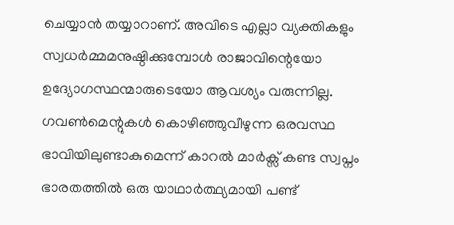ചെയ്യാന്‍ തയ്യാറാണ്‌. അവിടെ എല്ലാ വ്യക്തികളും സ്വധര്‍മ്മമനുഷ്ഠിക്കുമ്പോള്‍ രാജാവിന്റെയോ ഉദ്യോഗസ്ഥന്മാരുടെയോ ആവശ്യം വരുന്നില്ല. ഗവണ്‍മെന്റുകള്‍ കൊഴിഞ്ഞുവീഴുന്ന ഒരവസ്ഥ ഭാവിയിലുണ്ടാകുമെന്ന്‌ കാറല്‍ മാര്‍ക്സ്‌ കണ്ട സ്വപ്നം ഭാരതത്തില്‍ ഒരു യാഥാര്‍ത്ഥ്യമായി പണ്ട്‌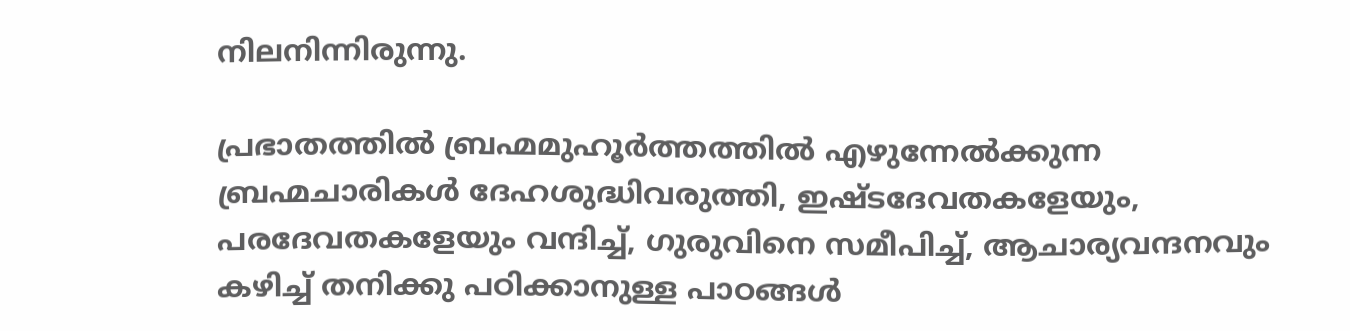നിലനിന്നിരുന്നു.

പ്രഭാതത്തില്‍ ബ്രഹ്മമുഹൂര്‍ത്തത്തില്‍ എഴുന്നേല്‍ക്കുന്ന ബ്രഹ്മചാരികള്‍ ദേഹശുദ്ധിവരുത്തി, ഇഷ്ടദേവതകളേയും, പരദേവതകളേയും വന്ദിച്ച്‌, ഗുരുവിനെ സമീപിച്ച്‌, ആചാര്യവന്ദനവും കഴിച്ച്‌ തനിക്കു പഠിക്കാനുള്ള പാഠങ്ങള്‍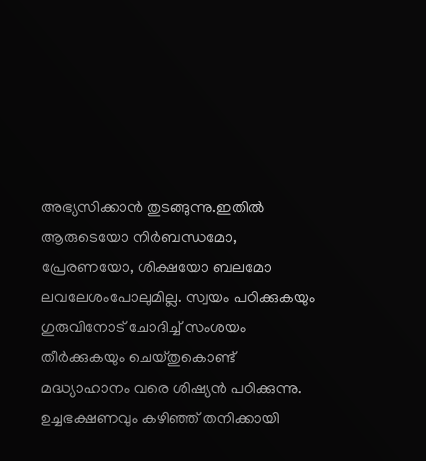അഭ്യസിക്കാന്‍ തുടങ്ങുന്നു.ഇതില്‍ ആരുടെയോ നിര്‍ബന്ധമോ, പ്രേരണയോ, ശിക്ഷയോ ബലമോ ലവലേശംപോലുമില്ല. സ്വയം പഠിക്കുകയും ഗുരുവിനോട്‌ ചോദിച്ച്‌ സംശയം തീര്‍ക്കുകയും ചെയ്തുകൊണ്ട്‌ മദ്ധ്യാഹാനം വരെ ശിഷ്യന്‍ പഠിക്കുന്നു. ഉച്ചഭക്ഷണവും കഴിഞ്ഞ്‌ തനിക്കായി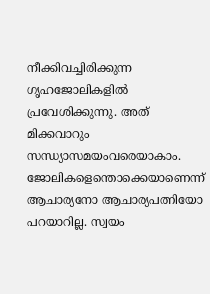നീക്കിവച്ചിരിക്കുന്ന ഗൃഹജോലികളില്‍ പ്രവേശിക്കുന്നു. അത്‌ മിക്കവാറും സന്ധ്യാസമയംവരെയാകാം. ജോലികളെന്തൊക്കെയാണെന്ന്‌ ആചാര്യനോ ആചാര്യപത്നിയോ പറയാറില്ല. സ്വയം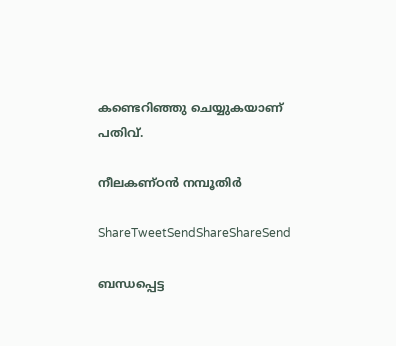കണ്ടെറിഞ്ഞു ചെയ്യുകയാണ്‌ പതിവ്‌.

നീലകണ്ഠന്‍ നമ്പൂതിര്‍

ShareTweetSendShareShareSend

ബന്ധപ്പെട്ട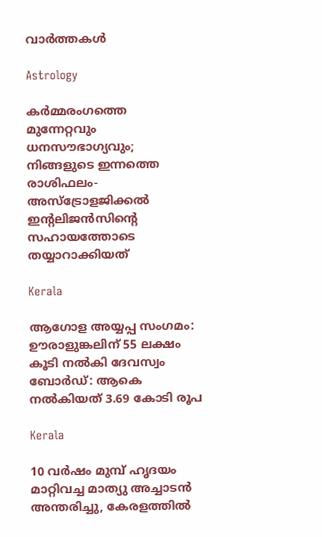വാര്‍ത്തകള്‍

Astrology

കർമ്മരംഗത്തെ മുന്നേറ്റവും ധനസൗഭാഗ്യവും; നിങ്ങളുടെ ഇന്നത്തെ രാശിഫലം- അസ്ട്രോളജിക്കൽ ഇന്റലിജൻസിന്റെ സഹായത്തോടെ തയ്യാറാക്കിയത്

Kerala

ആഗോള അയ്യപ്പ സംഗമം: ഊരാളുങ്കലിന് 55 ലക്ഷം കൂടി നൽകി ദേവസ്വം ബോർഡ്: ആകെ നൽകിയത് 3.69 കോടി രൂപ

Kerala

10 വര്‍ഷം മുമ്പ് ഹൃദയം മാറ്റിവച്ച മാത്യു അച്ചാടന്‍ അന്തരിച്ചു, കേരളത്തിൽ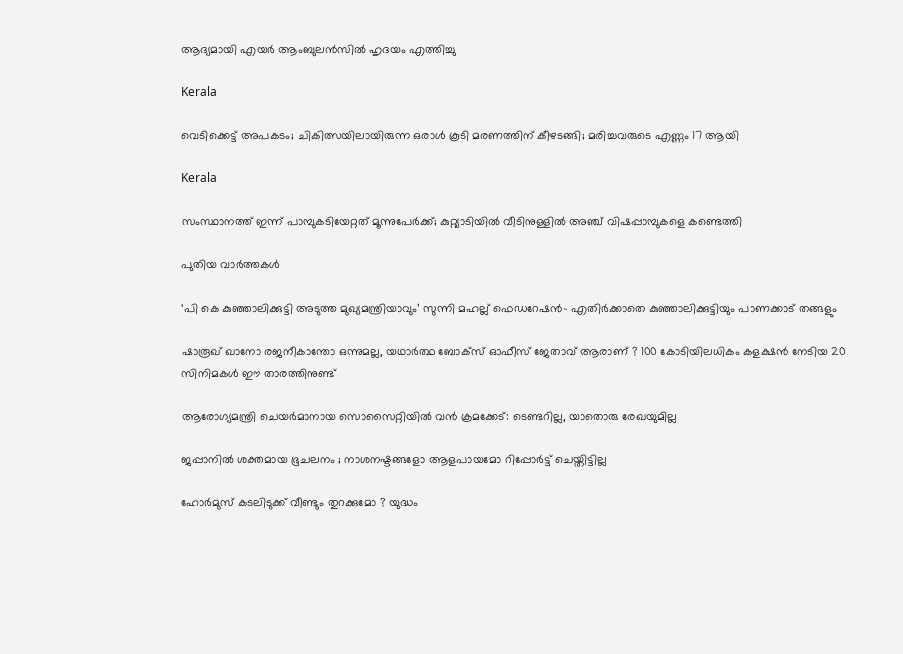ആദ്യമായി എയർ ആംബുലൻസിൽ ഹൃദയം എത്തിച്ചു

Kerala

വെടിക്കെട്ട് അപകടം; ചികിത്സയിലായിരുന്ന ഒരാൾ കൂടി മരണത്തിന് കീഴടങ്ങി; മരിച്ചവരുടെ എണ്ണം 17 ആയി

Kerala

സംസ്ഥാനത്ത് ഇന്ന് പാമ്പുകടിയേറ്റത് മൂന്നുപേർക്ക്; കുറ്റ്യാടിയിൽ വീടിനുള്ളിൽ അ‌ഞ്ച് വിഷപ്പാമ്പുകളെ കണ്ടെത്തി

പുതിയ വാര്‍ത്തകള്‍

‘പി കെ കുഞ്ഞാലിക്കുട്ടി അടുത്ത മുഖ്യമന്ത്രിയാവും’ സുന്നി മഹല്ല് ഫെഡറേഷൻ- എതിർക്കാതെ കുഞ്ഞാലിക്കുട്ടിയും പാണക്കാട് തങ്ങളും

ഷാരൂഖ് ഖാനോ രജനീകാന്തോ ഒന്നുമല്ല, യഥാർത്ഥ ബോക്സ് ഓഫീസ് ജേതാവ് ആരാണ് ? 100 കോടിയിലധികം കളക്ഷൻ നേടിയ 20 സിനിമകൾ ഈ താരത്തിനുണ്ട്

ആരോഗ്യമന്ത്രി ചെയർമാനായ സൊസൈറ്റിയിൽ വൻ ക്രമക്കേട്: ടെണ്ടറില്ല, യാതൊരു രേഖയുമില്ല

ജപ്പാനിൽ ശക്തമായ ഭൂചലനം ; നാശനഷ്ടങ്ങളോ ആളപായമോ റിപ്പോർട്ട് ചെയ്തിട്ടില്ല

ഹോർമുസ് കടലിടുക്ക് വീണ്ടും തുറക്കുമോ ? യുദ്ധം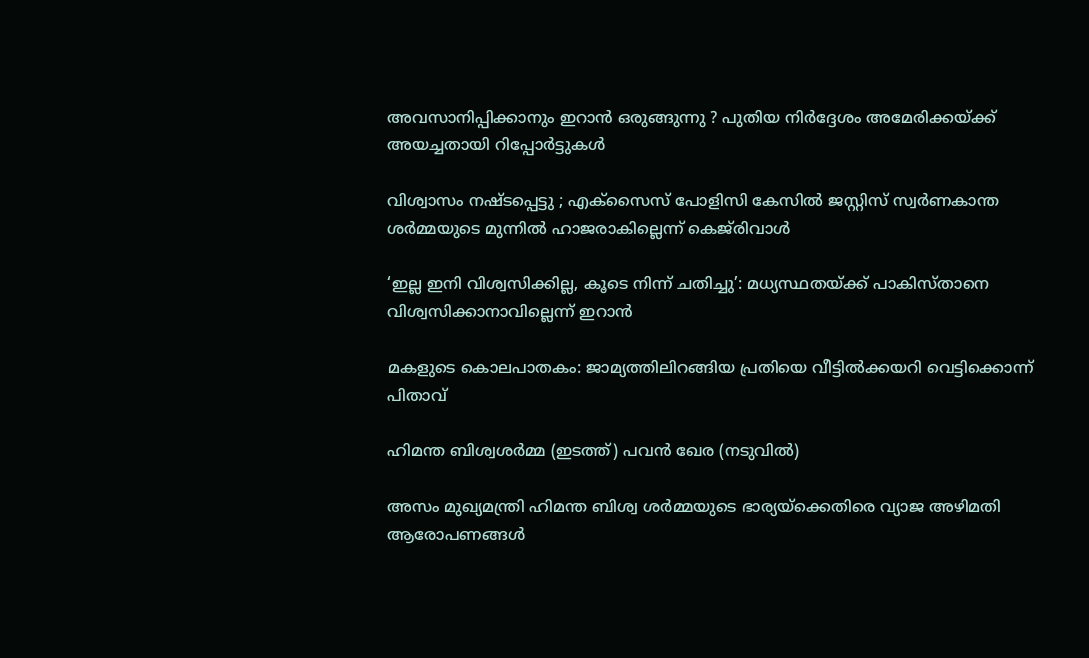അവസാനിപ്പിക്കാനും ഇറാൻ ഒരുങ്ങുന്നു ? പുതിയ നിർദ്ദേശം അമേരിക്കയ്‌ക്ക് അയച്ചതായി റിപ്പോർട്ടുകൾ

വിശ്വാസം നഷ്‌ടപ്പെട്ടു ; എക്സൈസ് പോളിസി കേസിൽ ജസ്റ്റിസ് സ്വർണകാന്ത ശർമ്മയുടെ മുന്നിൽ ഹാജരാകില്ലെന്ന് കെജ്‌രിവാൾ

‘ഇല്ല ഇനി വിശ്വസിക്കില്ല, കൂടെ നിന്ന് ചതിച്ചു’: മധ്യസ്ഥതയ്‌ക്ക് പാകിസ്താനെ വിശ്വസിക്കാനാവില്ലെന്ന് ഇറാൻ

മകളുടെ കൊലപാതകം: ജാമ്യത്തിലിറങ്ങിയ പ്രതിയെ വീട്ടിൽക്കയറി വെട്ടിക്കൊന്ന് പിതാവ്

ഹിമന്ത ബിശ്വശര്‍മ്മ (ഇടത്ത്) പവന്‍ ഖേര (നടുവില്‍)

അസം മുഖ്യമന്ത്രി ഹിമന്ത ബിശ്വ ശർമ്മയുടെ ഭാര്യയ്‌ക്കെതിരെ വ്യാജ അഴിമതി ആരോപണങ്ങൾ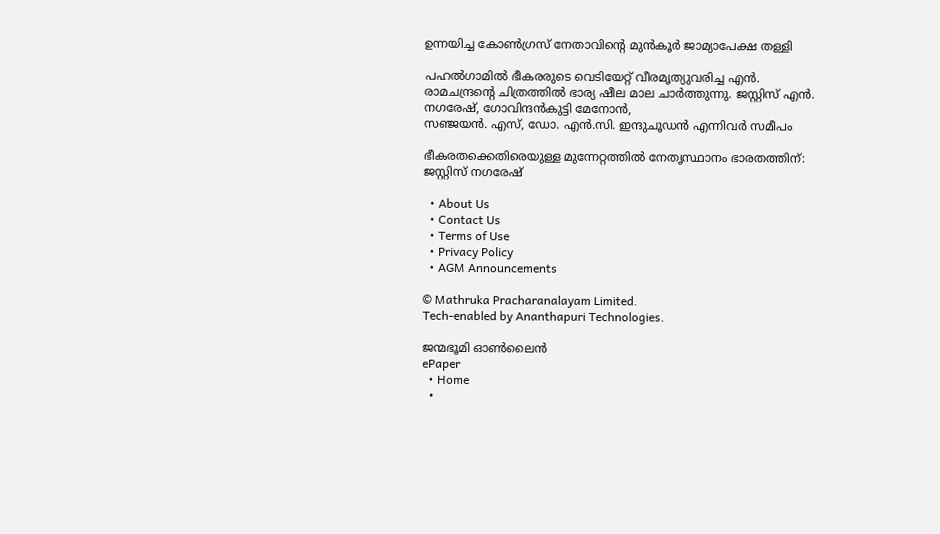ഉന്നയിച്ച കോൺഗ്രസ് നേതാവിന്റെ മുൻകൂർ ജാമ്യാപേക്ഷ തള്ളി

പഹല്‍ഗാമില്‍ ഭീകരരുടെ വെടിയേറ്റ് വീരമൃത്യുവരിച്ച എന്‍. രാമചന്ദ്രന്റെ ചിത്രത്തില്‍ ഭാര്യ ഷീല മാല ചാര്‍ത്തുന്നു. ജസ്റ്റിസ് എന്‍. നഗരേഷ്, ഗോവിന്ദന്‍കുട്ടി മേനോന്‍,
സഞ്ജയന്‍. എസ്, ഡോ. എന്‍.സി. ഇന്ദുചൂഡന്‍ എന്നിവര്‍ സമീപം

ഭീകരതക്കെതിരെയുള്ള മുന്നേറ്റത്തില്‍ നേതൃസ്ഥാനം ഭാരതത്തിന്: ജസ്റ്റിസ് നഗരേഷ്

  • About Us
  • Contact Us
  • Terms of Use
  • Privacy Policy
  • AGM Announcements

© Mathruka Pracharanalayam Limited.
Tech-enabled by Ananthapuri Technologies.

ജന്മഭൂമി ഓണ്‍ലൈന്‍
ePaper
  • Home
  •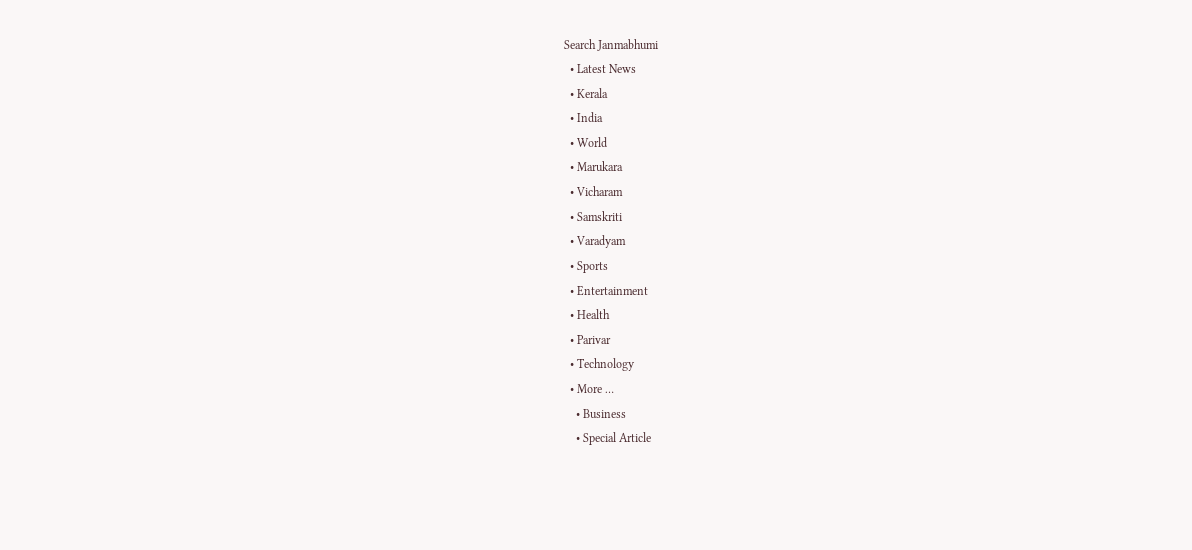Search Janmabhumi
  • Latest News
  • Kerala
  • India
  • World
  • Marukara
  • Vicharam
  • Samskriti
  • Varadyam
  • Sports
  • Entertainment
  • Health
  • Parivar
  • Technology
  • More …
    • Business
    • Special Article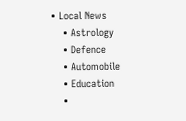• Local News
    • Astrology
    • Defence
    • Automobile
    • Education
    •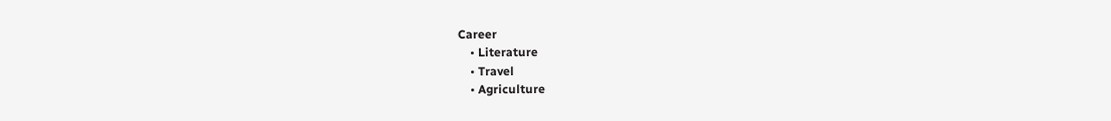Career
    • Literature
    • Travel
    • Agriculture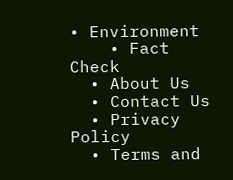• Environment
    • Fact Check
  • About Us
  • Contact Us
  • Privacy Policy
  • Terms and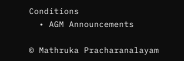Conditions
  • AGM Announcements

© Mathruka Pracharanalayam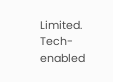Limited.
Tech-enabled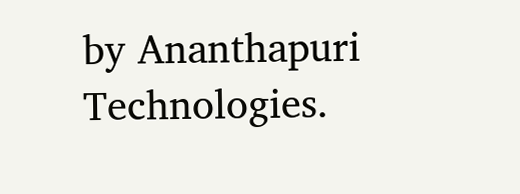by Ananthapuri Technologies.